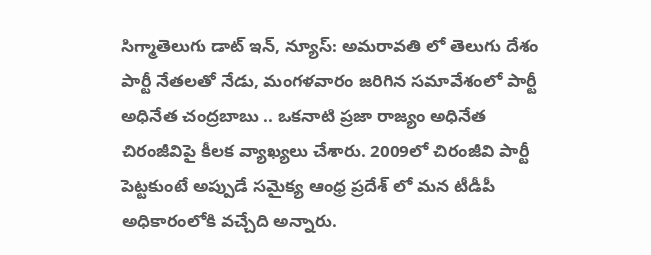సిగ్మాతెలుగు డాట్ ఇన్, న్యూస్: అమరావతి లో తెలుగు దేశం పార్టీ నేతలతో నేడు, మంగళవారం జరిగిన సమావేశంలో పార్టీ అధినేత చంద్రబాబు .. ఒకనాటి ప్రజా రాజ్యం అధినేత చిరంజీవిపై కీలక వ్యాఖ్యలు చేశారు. 2009లో చిరంజీవి పార్టీ పెట్టకుంటే అప్పుడే సమైక్య ఆంధ్ర ప్రదేశ్ లో మన టీడీపీ అధికారంలోకి వచ్చేది అన్నారు.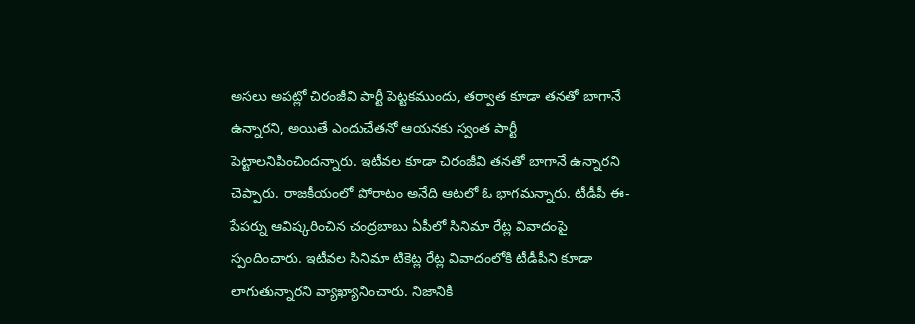అసలు అపట్లో చిరంజీవి పార్టీ పెట్టకముందు, తర్వాత కూడా తనతో బాగానే ఉన్నారని, అయితే ఎందుచేతనో ఆయనకు స్వంత పార్టీ పెట్టాలనిపించిందన్నారు. ఇటీవల కూడా చిరంజీవి తనతో బాగానే ఉన్నారని చెప్పారు. రాజకీయంలో పోరాటం అనేది ఆటలో ఓ భాగమన్నారు. టీడీపీ ఈ-పేపర్ను ఆవిష్కరించిన చంద్రబాబు ఏపీలో సినిమా రేట్ల వివాదంపై స్పందించారు. ఇటీవల సినిమా టికెట్ల రేట్ల వివాదంలోకి టీడీపీని కూడా లాగుతున్నారని వ్యాఖ్యానించారు. నిజానికి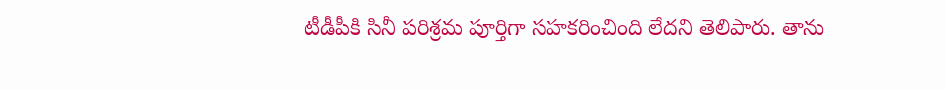టీడీపీకి సినీ పరిశ్రమ పూర్తిగా సహకరించింది లేదని తెలిపారు. తాను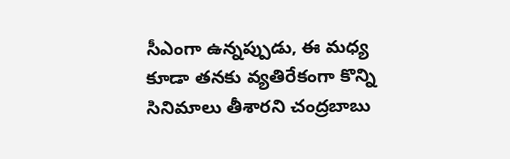సీఎంగా ఉన్నప్పుడు, ఈ మధ్య కూడా తనకు వ్యతిరేకంగా కొన్ని సినిమాలు తీశారని చంద్రబాబు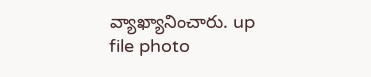వ్యాఖ్యానించారు. up file photo